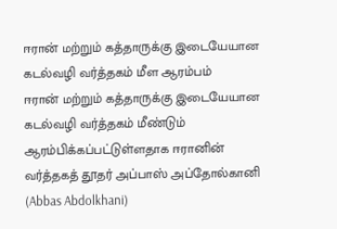ஈரான் மற்றும் கத்தாருக்கு இடையேயான கடல்வழி வர்த்தகம் மீள ஆரம்பம்
ஈரான் மற்றும் கத்தாருக்கு இடையேயான கடல்வழி வர்த்தகம் மீண்டும் ஆரம்பிக்கப்பட்டுள்ளதாக ஈரானின் வர்த்தகத் தூதர் அப்பாஸ் அப்தோல்கானி (Abbas Abdolkhani)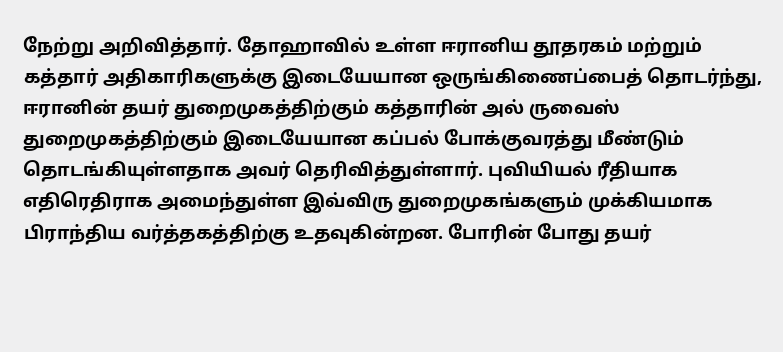நேற்று அறிவித்தார். தோஹாவில் உள்ள ஈரானிய தூதரகம் மற்றும் கத்தார் அதிகாரிகளுக்கு இடையேயான ஒருங்கிணைப்பைத் தொடர்ந்து, ஈரானின் தயர் துறைமுகத்திற்கும் கத்தாரின் அல் ருவைஸ் துறைமுகத்திற்கும் இடையேயான கப்பல் போக்குவரத்து மீண்டும் தொடங்கியுள்ளதாக அவர் தெரிவித்துள்ளார். புவியியல் ரீதியாக எதிரெதிராக அமைந்துள்ள இவ்விரு துறைமுகங்களும் முக்கியமாக பிராந்திய வர்த்தகத்திற்கு உதவுகின்றன. போரின் போது தயர்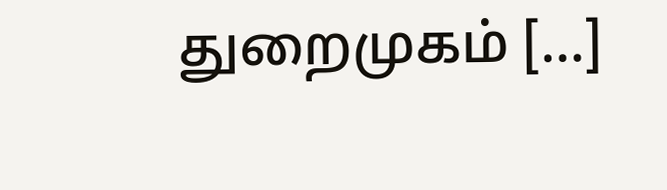துறைமுகம் […]